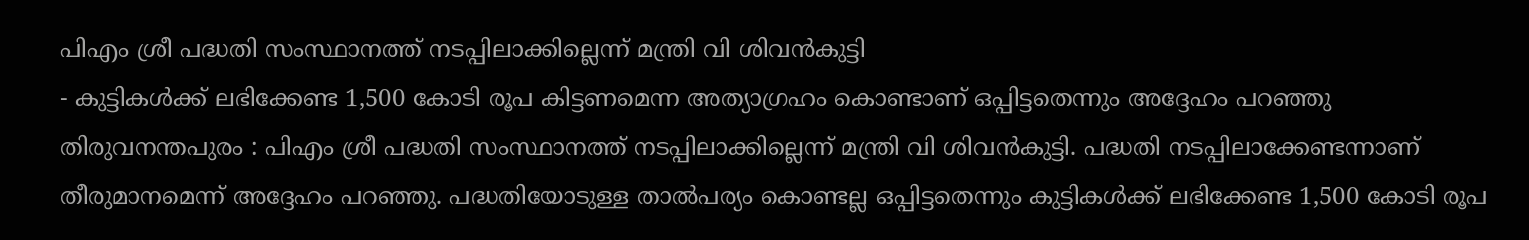പിഎം ശ്രീ പദ്ധതി സംസ്ഥാനത്ത് നടപ്പിലാക്കില്ലെന്ന് മന്ത്രി വി ശിവൻകുട്ടി
- കുട്ടികൾക്ക് ലഭിക്കേണ്ട 1,500 കോടി രൂപ കിട്ടണമെന്ന അത്യാഗ്രഹം കൊണ്ടാണ് ഒപ്പിട്ടതെന്നും അദ്ദേഹം പറഞ്ഞു
തിരുവനന്തപുരം : പിഎം ശ്രീ പദ്ധതി സംസ്ഥാനത്ത് നടപ്പിലാക്കില്ലെന്ന് മന്ത്രി വി ശിവൻകുട്ടി. പദ്ധതി നടപ്പിലാക്കേണ്ടന്നാണ് തീരുമാനമെന്ന് അദ്ദേഹം പറഞ്ഞു. പദ്ധതിയോടുള്ള താൽപര്യം കൊണ്ടല്ല ഒപ്പിട്ടതെന്നും കുട്ടികൾക്ക് ലഭിക്കേണ്ട 1,500 കോടി രൂപ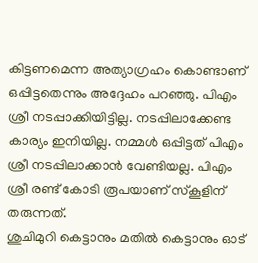കിട്ടണമെന്ന അത്യാഗ്രഹം കൊണ്ടാണ് ഒപ്പിട്ടതെന്നും അദ്ദേഹം പറഞ്ഞു. പിഎം ശ്രീ നടപ്പാക്കിയിട്ടില്ല. നടപ്പിലാക്കേണ്ട കാര്യം ഇനിയില്ല. നമ്മൾ ഒപ്പിട്ടത് പിഎം ശ്രീ നടപ്പിലാക്കാൻ വേണ്ടിയല്ല. പിഎം ശ്രീ രണ്ട് കോടി രൂപയാണ് സ്കൂളിന് തരുന്നത്.
ശുചിമുറി കെട്ടാനും മതിൽ കെട്ടാനും ഓട്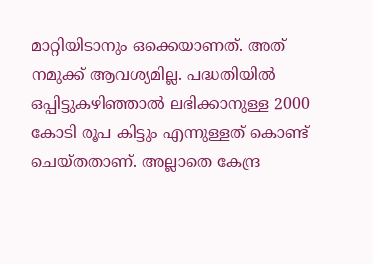മാറ്റിയിടാനും ഒക്കെയാണത്. അത് നമുക്ക് ആവശ്യമില്ല. പദ്ധതിയിൽ ഒപ്പിട്ടുകഴിഞ്ഞാൽ ലഭിക്കാനുള്ള 2000 കോടി രൂപ കിട്ടും എന്നുള്ളത് കൊണ്ട് ചെയ്തതാണ്. അല്ലാതെ കേന്ദ്ര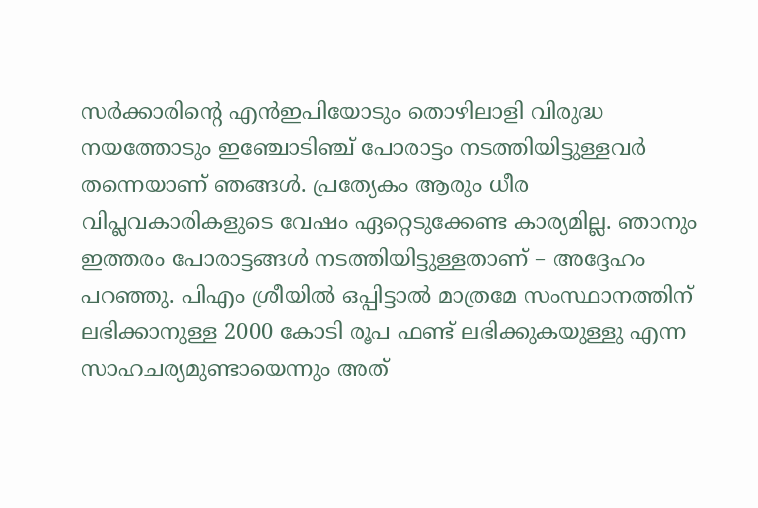സർക്കാരിന്റെ എൻഇപിയോടും തൊഴിലാളി വിരുദ്ധ നയത്തോടും ഇഞ്ചോടിഞ്ച് പോരാട്ടം നടത്തിയിട്ടുള്ളവർ തന്നെയാണ് ഞങ്ങൾ. പ്രത്യേകം ആരും ധീര വിപ്ലവകാരികളുടെ വേഷം ഏറ്റെടുക്കേണ്ട കാര്യമില്ല. ഞാനും ഇത്തരം പോരാട്ടങ്ങൾ നടത്തിയിട്ടുള്ളതാണ് – അദ്ദേഹം പറഞ്ഞു. പിഎം ശ്രീയിൽ ഒപ്പിട്ടാൽ മാത്രമേ സംസ്ഥാനത്തിന് ലഭിക്കാനുള്ള 2000 കോടി രൂപ ഫണ്ട് ലഭിക്കുകയുള്ളു എന്ന സാഹചര്യമുണ്ടായെന്നും അത്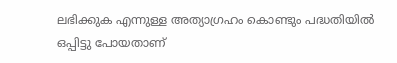ലഭിക്കുക എന്നുള്ള അത്യാഗ്രഹം കൊണ്ടും പദ്ധതിയിൽ ഒപ്പിട്ടു പോയതാണ്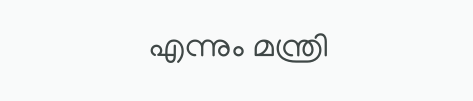എന്നും മന്ത്രി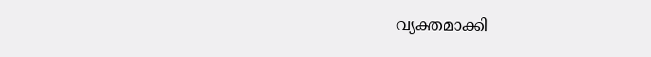വ്യക്തമാക്കി